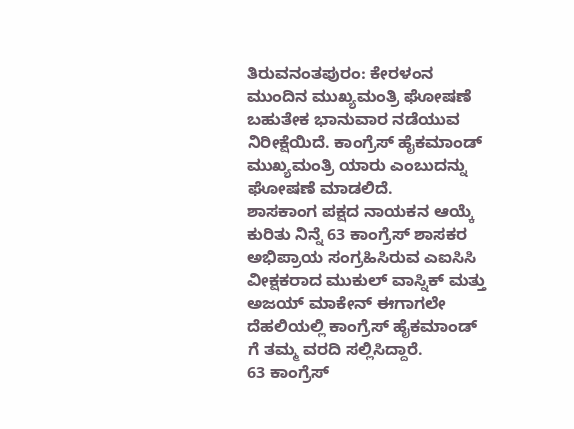ತಿರುವನಂತಪುರಂ: ಕೇರಳಂನ ಮುಂದಿನ ಮುಖ್ಯಮಂತ್ರಿ ಘೋಷಣೆ ಬಹುತೇಕ ಭಾನುವಾರ ನಡೆಯುವ ನಿರೀಕ್ಷೆಯಿದೆ. ಕಾಂಗ್ರೆಸ್ ಹೈಕಮಾಂಡ್ ಮುಖ್ಯಮಂತ್ರಿ ಯಾರು ಎಂಬುದನ್ನು ಘೋಷಣೆ ಮಾಡಲಿದೆ.
ಶಾಸಕಾಂಗ ಪಕ್ಷದ ನಾಯಕನ ಆಯ್ಕೆ ಕುರಿತು ನಿನ್ನೆ 63 ಕಾಂಗ್ರೆಸ್ ಶಾಸಕರ ಅಭಿಪ್ರಾಯ ಸಂಗ್ರಹಿಸಿರುವ ಎಐಸಿಸಿ ವೀಕ್ಷಕರಾದ ಮುಕುಲ್ ವಾಸ್ನಿಕ್ ಮತ್ತು ಅಜಯ್ ಮಾಕೇನ್ ಈಗಾಗಲೇ ದೆಹಲಿಯಲ್ಲಿ ಕಾಂಗ್ರೆಸ್ ಹೈಕಮಾಂಡ್ ಗೆ ತಮ್ಮ ವರದಿ ಸಲ್ಲಿಸಿದ್ದಾರೆ.
63 ಕಾಂಗ್ರೆಸ್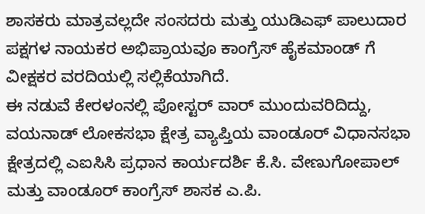ಶಾಸಕರು ಮಾತ್ರವಲ್ಲದೇ ಸಂಸದರು ಮತ್ತು ಯುಡಿಎಫ್ ಪಾಲುದಾರ ಪಕ್ಷಗಳ ನಾಯಕರ ಅಭಿಪ್ರಾಯವೂ ಕಾಂಗ್ರೆಸ್ ಹೈಕಮಾಂಡ್ ಗೆ ವೀಕ್ಷಕರ ವರದಿಯಲ್ಲಿ ಸಲ್ಲಿಕೆಯಾಗಿದೆ.
ಈ ನಡುವೆ ಕೇರಳಂನಲ್ಲಿ ಪೋಸ್ಟರ್ ವಾರ್ ಮುಂದುವರಿದಿದ್ದು, ವಯನಾಡ್ ಲೋಕಸಭಾ ಕ್ಷೇತ್ರ ವ್ಯಾಪ್ತಿಯ ವಾಂಡೂರ್ ವಿಧಾನಸಭಾ ಕ್ಷೇತ್ರದಲ್ಲಿ ಎಐಸಿಸಿ ಪ್ರಧಾನ ಕಾರ್ಯದರ್ಶಿ ಕೆ.ಸಿ. ವೇಣುಗೋಪಾಲ್ ಮತ್ತು ವಾಂಡೂರ್ ಕಾಂಗ್ರೆಸ್ ಶಾಸಕ ಎ.ಪಿ.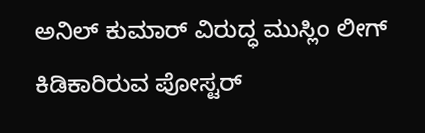ಅನಿಲ್ ಕುಮಾರ್ ವಿರುದ್ಧ ಮುಸ್ಲಿಂ ಲೀಗ್ ಕಿಡಿಕಾರಿರುವ ಪೋಸ್ಟರ್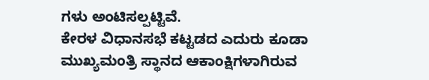ಗಳು ಅಂಟಿಸಲ್ಪಟ್ಟಿವೆ.
ಕೇರಳ ವಿಧಾನಸಭೆ ಕಟ್ಟಡದ ಎದುರು ಕೂಡಾ ಮುಖ್ಯಮಂತ್ರಿ ಸ್ಥಾನದ ಆಕಾಂಕ್ಷಿಗಳಾಗಿರುವ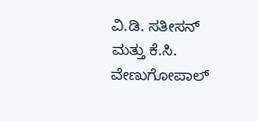ವಿ.ಡಿ. ಸತೀಸನ್ ಮತ್ತು ಕೆ.ಸಿ. ವೇಣುಗೋಪಾಲ್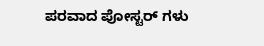ಪರವಾದ ಪೋಸ್ಟರ್ ಗಳು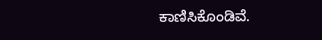ಕಾಣಿಸಿಕೊಂಡಿವೆ.